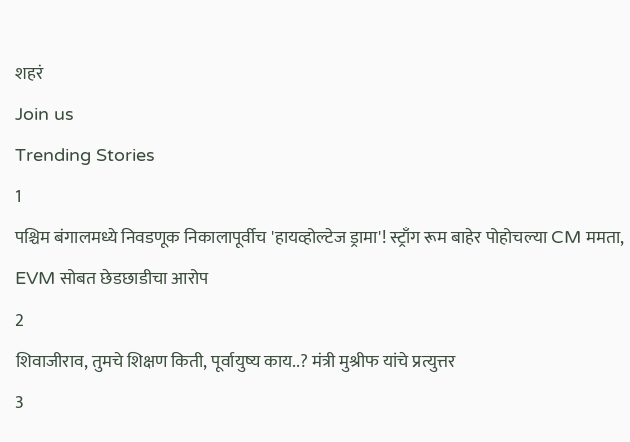शहरं
Join us
Trending Stories
1
पश्चिम बंगालमध्ये निवडणूक निकालापूर्वीच 'हायव्होल्टेज ड्रामा'! स्ट्राँग रूम बाहेर पोहोचल्या CM ममता, EVM सोबत छेडछाडीचा आरोप
2
शिवाजीराव, तुमचे शिक्षण किती, पूर्वायुष्य काय..? मंत्री मुश्रीफ यांचे प्रत्युत्तर
3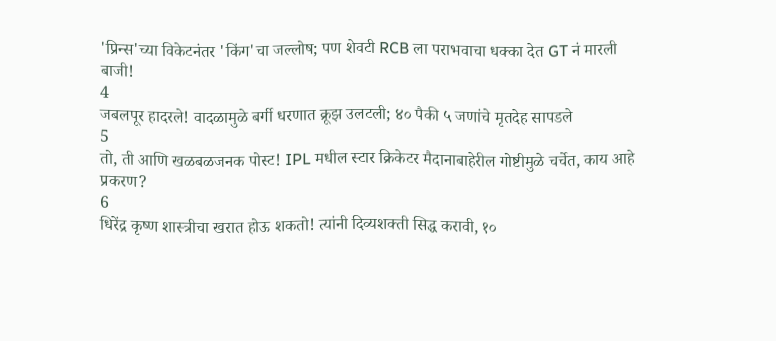'प्रिन्स'च्या विकेटनंतर 'किंग'चा जल्लोष; पण शेवटी RCB ला पराभवाचा धक्का देत GT नं मारली बाजी!
4
जबलपूर हादरले! वादळामुळे बर्गी धरणात क्रूझ उलटली; ४० पैकी ५ जणांचे मृतदेह सापडले
5
तो, ती आणि खळबळजनक पोस्ट! IPL मधील स्टार क्रिकेटर मैदानाबाहेरील गोष्टीमुळे चर्चेत, काय आहे प्रकरण?
6
धिरेंद्र कृष्ण शास्त्रीचा खरात होऊ शकतो! त्यांनी दिव्यशक्ती सिद्ध करावी, १०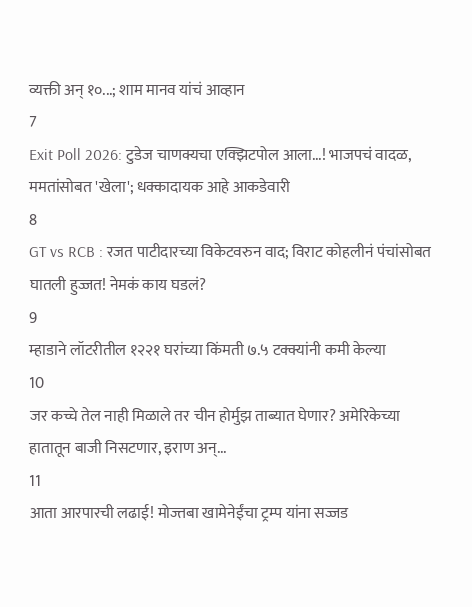व्यक्ती अन् १०...; शाम मानव यांचं आव्हान
7
Exit Poll 2026: टुडेज चाणक्यचा एक्झिटपोल आला...! भाजपचं वादळ, ममतांसोबत 'खेला'; धक्कादायक आहे आकडेवारी
8
GT vs RCB : रजत पाटीदारच्या विकेटवरुन वाद; विराट कोहलीनं पंचांसोबत घातली हुज्जत! नेमकं काय घडलं?
9
म्हाडाने लॉटरीतील १२२१ घरांच्या किंमती ७.५ टक्क्यांनी कमी केल्या
10
जर कच्चे तेल नाही मिळाले तर चीन होर्मुझ ताब्यात घेणार? अमेरिकेच्या हातातून बाजी निसटणार, इराण अन्...
11
आता आरपारची लढाई! मोज्तबा खामेनेईंचा ट्रम्प यांना सज्जड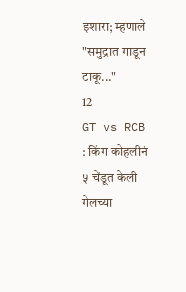इशारा; म्हणाले "समुद्रात गाडून टाकू..."
12
GT vs RCB : किंग कोहलीनं ५ चेंडूत केली गेलच्या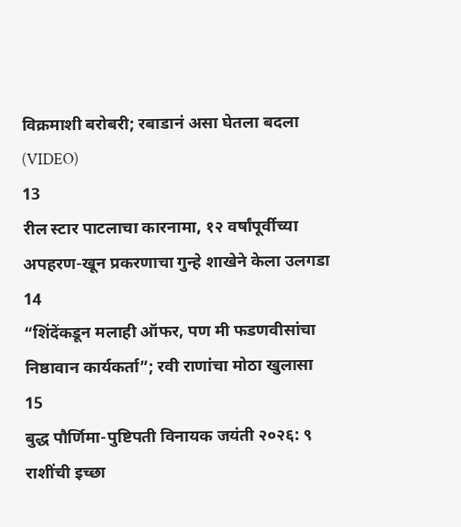विक्रमाशी बरोबरी; रबाडानं असा घेतला बदला (VIDEO)
13
रील स्टार पाटलाचा कारनामा, १२ वर्षांपूर्वीच्या अपहरण-खून प्रकरणाचा गुन्हे शाखेने केला उलगडा
14
“शिंदेंकडून मलाही ऑफर, पण मी फडणवीसांचा निष्ठावान कार्यकर्ता”; रवी राणांचा मोठा खुलासा
15
बुद्ध पौर्णिमा-पुष्टिपती विनायक जयंती २०२६: ९ राशींची इच्छा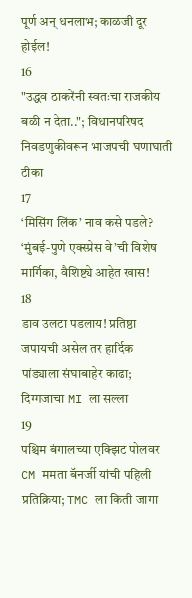पूर्ण अन् धनलाभ; काळजी दूर होईल!
16
"उद्धव ठाकरेंनी स्वतःचा राजकीय बळी न देता.."; विधानपरिषद निवडणुकीवरून भाजपची घणाघाती टीका
17
‘मिसिंग लिंक’ नाव कसे पडले? ‘मुंबई-पुणे एक्स्प्रेस वे’ची विशेष मार्गिका, वैशिष्ट्ये आहेत खास!
18
डाव उलटा पडलाय! प्रतिष्ठा जपायची असेल तर हार्दिक पांड्याला संघाबाहेर काढा; दिग्गजाचा MI ला सल्ला
19
पश्चिम बंगालच्या एक्झिट पोलवर CM ममता बॅनर्जी यांची पहिली प्रतिक्रिया; TMC ला किती जागा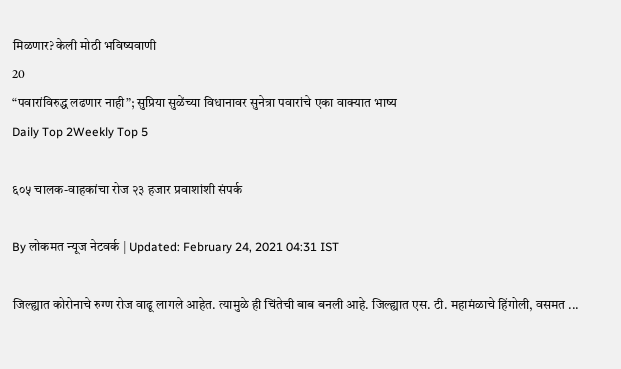मिळणार? केली मोठी भविष्यवाणी
20
“पवारांविरुद्ध लढणार नाही”; सुप्रिया सुळेंच्या विधानावर सुनेत्रा पवारांचे एका वाक्यात भाष्य
Daily Top 2Weekly Top 5

६०५ चालक-वाहकांचा रोज २३ हजार प्रवाशांशी संपर्क

By लोकमत न्यूज नेटवर्क | Updated: February 24, 2021 04:31 IST

जिल्ह्यात कोरोनाचे रुग्ण रोज वाढू लागले आहेत. त्यामुळे ही चिंतेची बाब बनली आहे. जिल्ह्यात एस. टी. महामंळाचे हिंगोली, वसमत ...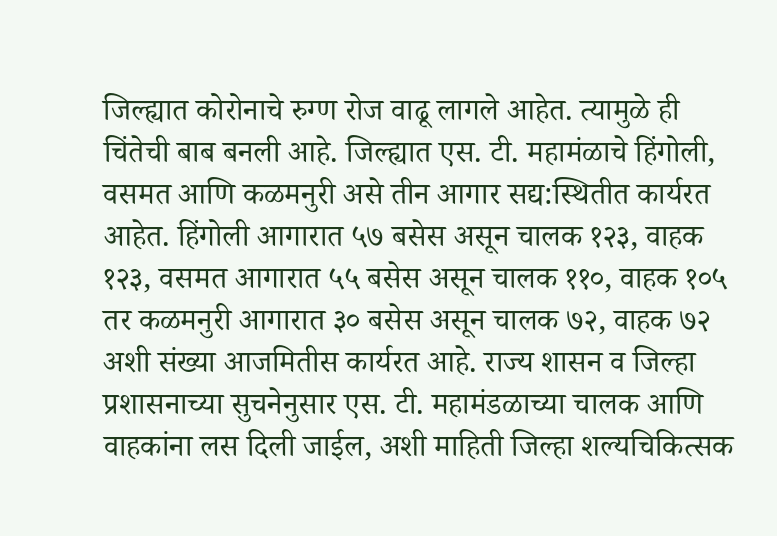जिल्ह्यात कोरोनाचे रुग्ण रोज वाढू लागले आहेत. त्यामुळे ही चिंतेची बाब बनली आहे. जिल्ह्यात एस. टी. महामंळाचे हिंगोली, वसमत आणि कळमनुरी असे तीन आगार सद्य:स्थितीत कार्यरत आहेत. हिंगोली आगारात ५७ बसेस असून चालक १२३, वाहक १२३, वसमत आगारात ५५ बसेस असून चालक ११०, वाहक १०५ तर कळमनुरी आगारात ३० बसेस असून चालक ७२, वाहक ७२ अशी संख्या आजमितीस कार्यरत आहे. राज्य शासन व जिल्हा प्रशासनाच्या सुचनेनुसार एस. टी. महामंडळाच्या चालक आणि वाहकांना लस दिली जाईल, अशी माहिती जिल्हा शल्यचिकित्सक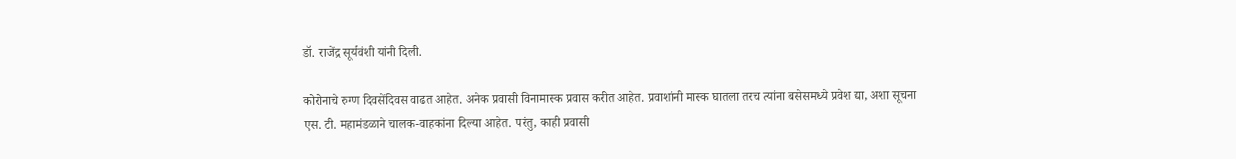डॉ. राजेंद्र सूर्यवंशी यांनी दिली.

कोरोनाचे रुग्ण दिवसेंदिवस वाढत आहेत. अनेक प्रवासी विनामास्क प्रवास करीत आहेत. प्रवाशांनी मास्क घातला तरच त्यांना बसेसमध्ये प्रवेश द्या, अशा सूचना एस. टी. महामंडळाने चालक-वाहकांना दिल्या आहेत. परंतु, काही प्रवासी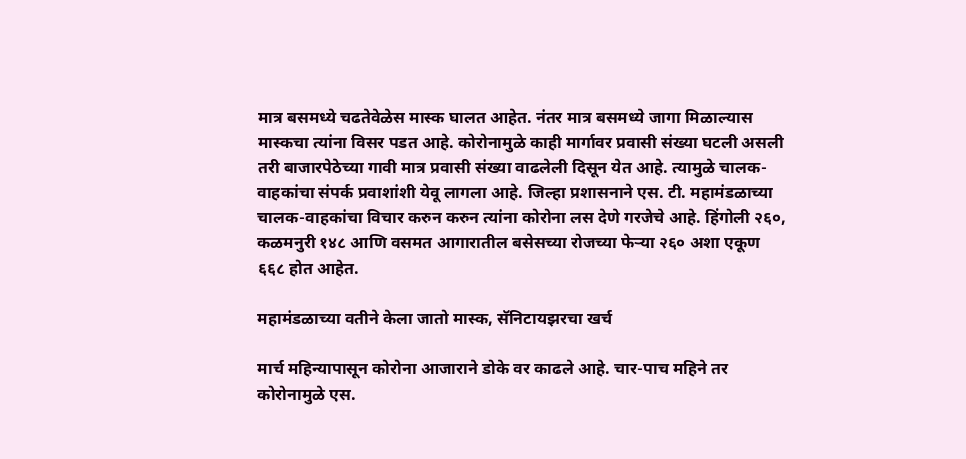मात्र बसमध्ये चढतेवेळेस मास्क घालत आहेत. नंतर मात्र बसमध्ये जागा मिळाल्यास मास्कचा त्यांना विसर पडत आहे. कोरोनामुळे काही मार्गावर प्रवासी संख्या घटली असली तरी बाजारपेठेच्या गावी मात्र प्रवासी संख्या वाढलेली दिसून येत आहे. त्यामुळे चालक-वाहकांचा संपर्क प्रवाशांशी येवू लागला आहे. जिल्हा प्रशासनाने एस. टी. महामंडळाच्या चालक-वाहकांचा विचार करुन करुन त्यांना कोरोना लस देणे गरजेचे आहे. हिंगोली २६०, कळमनुरी १४८ आणि वसमत आगारातील बसेसच्या रोजच्या फेऱ्या २६० अशा एकूण ६६८ होत आहेत.

महामंडळाच्या वतीने केला जातो मास्क, सॅनिटायझरचा खर्च

मार्च महिन्यापासून कोरोना आजाराने डोके वर काढले आहे. चार-पाच महिने तर कोरोनामुळे एस.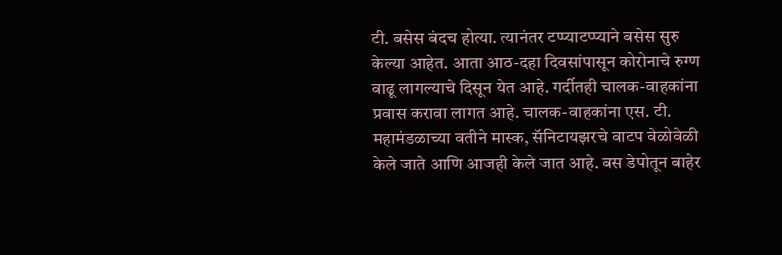टी. बसेस बंदच होत्या. त्यानंतर टप्प्याटप्प्याने बसेस सुरु केल्या आहेत. आता आठ-दहा दिवसांपासून कोरोनाचे रुग्ण वाढू लागल्याचे दिसून येत आहे. गर्दीतही चालक-वाहकांना प्रवास करावा लागत आहे. चालक-वाहकांना एस. टी. महामंडळाच्या वतीने मास्क, सॅनिटायझरचे वाटप वेळोवेळी केले जाते आणि आजही केले जात आहे. बस डेपोतून बाहेर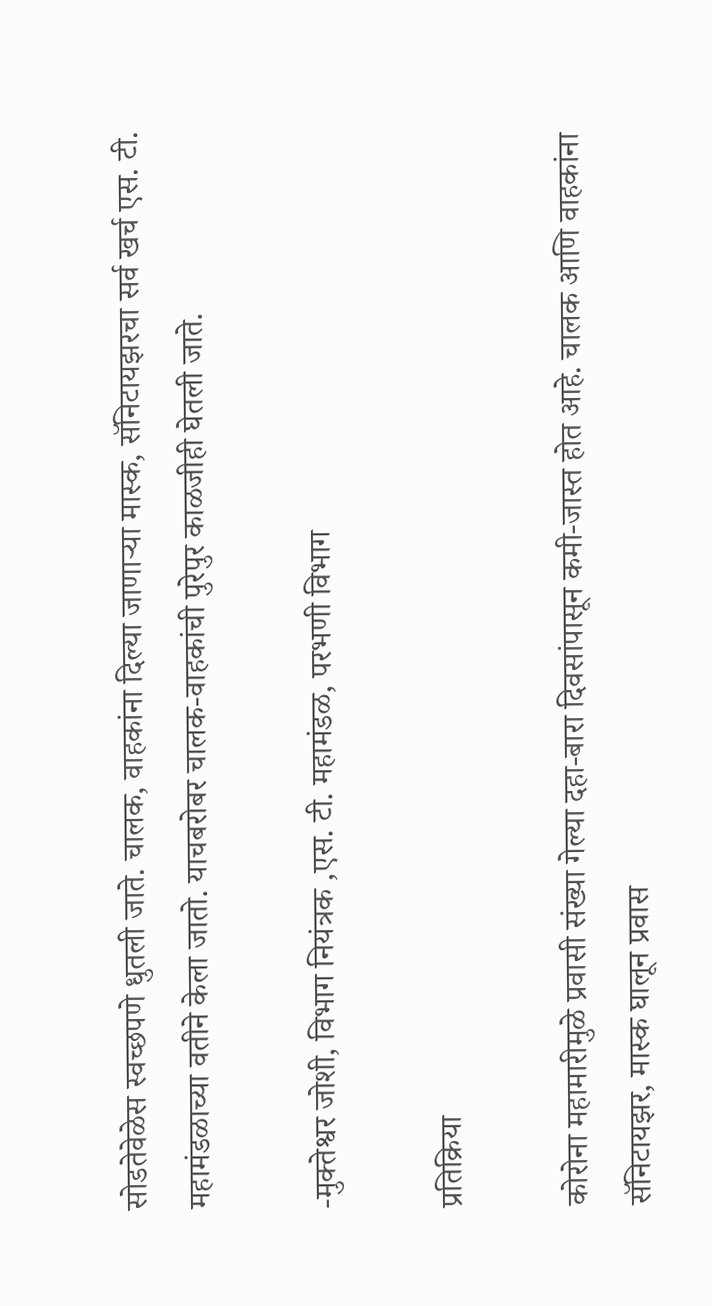सोडतेवेळेस स्वच्छपणे धुतली जाते. चालक, वाहकांना दिल्या जाणाऱ्या मास्क, सॅनिटायझरचा सर्व खर्च एस. टी. महामंडळाच्या वतीने केला जातो. याचबरोबर चालक-वाहकांची पुरेपुर काळजीही घेतली जाते.

-मुक्तेश्वर जोशी, विभाग नियंत्रक ,एस. टी. महामंडळ, परभणी विभाग

प्रतिक्रिया

कोरोना महामारीमुळे प्रवासी संख्या गेल्या दहा-बारा दिवसांपासून कमी-जास्त होत आहे. चालक आणि वाहकांना सॅनिटायझर, मास्क घालून प्रवास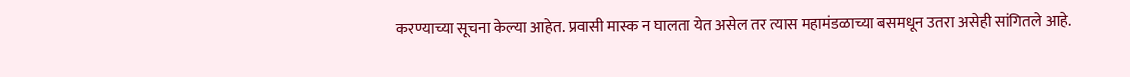करण्याच्या सूचना केल्या आहेत. प्रवासी मास्क न घालता येत असेल तर त्यास महामंडळाच्या बसमधून उतरा असेही सांगितले आहे.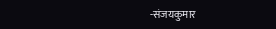-संजयकुमार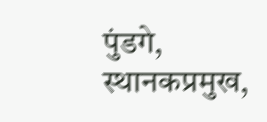पुंडगे, स्थानकप्रमुख,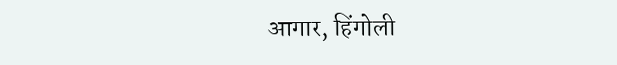आगार, हिंगोली